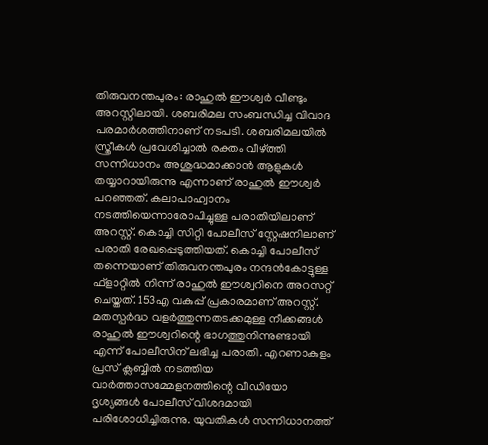തിരുവനന്തപുരം: രാഹുൽ ഈശ്വർ വീണ്ടും അറസ്റ്റിലായി. ശബരിമല സംബന്ധിച്ച വിവാദ പരമാർശത്തിനാണ് നടപടി. ശബരിമലയിൽ സ്ത്രീകൾ പ്രവേശിച്ചാൽ രക്തം വീഴ്ത്തി സന്നിധാനം അശുദ്ധമാക്കാൻ ആളുകൾ തയ്യാറായിരുന്നു എന്നാണ് രാഹുൽ ഈശ്വർ പറഞ്ഞത്. കലാപാഹ്വാനം നടത്തിയെന്നാരോപിച്ചുള്ള പരാതിയിലാണ് അറസ്റ്റ്. കൊച്ചി സിറ്റി പോലീസ് സ്റ്റേഷനിലാണ് പരാതി രേഖപ്പെടുത്തിയത്. കൊച്ചി പോലീസ് തന്നെയാണ് തിരുവനന്തപുരം നന്ദൻകോട്ടുള്ള ഫ്ളാറ്റിൽ നിന്ന് രാഹുൽ ഈശ്വറിനെ അറസറ്റ് ചെയ്തത്. 153എ വകുപ്പ് പ്രകാരമാണ് അറസ്റ്റ്. മതസ്പർദ്ധ വളർത്തുന്നതടക്കമുള്ള നീക്കങ്ങൾ രാഹുൽ ഈശ്വറിന്റെ ഭാഗത്തുനിന്നുണ്ടായി എന്ന് പോലീസിന് ലഭിച്ച പരാതി. എറണാകുളം പ്രസ് ക്ലബ്ബിൽ നടത്തിയ വാർത്താസമ്മേളനത്തിന്റെ വീഡിയോ ദൃശ്യങ്ങൾ പോലീസ് വിശദമായി പരിശോധിച്ചിരുന്നു. യുവതികൾ സന്നിധാനത്ത്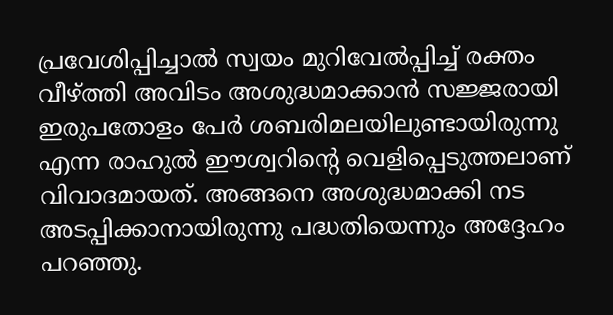പ്രവേശിപ്പിച്ചാൽ സ്വയം മുറിവേൽപ്പിച്ച് രക്തം വീഴ്ത്തി അവിടം അശുദ്ധമാക്കാൻ സജ്ജരായി ഇരുപതോളം പേർ ശബരിമലയിലുണ്ടായിരുന്നു എന്ന രാഹുൽ ഈശ്വറിന്റെ വെളിപ്പെടുത്തലാണ് വിവാദമായത്. അങ്ങനെ അശുദ്ധമാക്കി നട അടപ്പിക്കാനായിരുന്നു പദ്ധതിയെന്നും അദ്ദേഹം പറഞ്ഞു.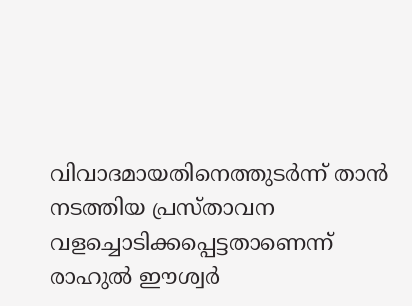വിവാദമായതിനെത്തുടർന്ന് താൻ നടത്തിയ പ്രസ്താവന വളച്ചൊടിക്കപ്പെട്ടതാണെന്ന് രാഹുൽ ഈശ്വർ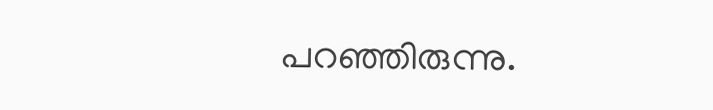പറഞ്ഞിരുന്നു.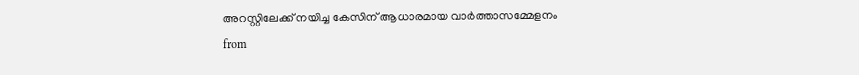അറസ്റ്റിലേക്ക് നയിച്ച കേസിന് ആധാരമായ വാർത്താസമ്മേളനം
from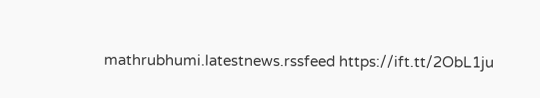mathrubhumi.latestnews.rssfeed https://ift.tt/2ObL1ju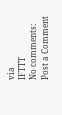via
IFTTT
No comments:
Post a Comment